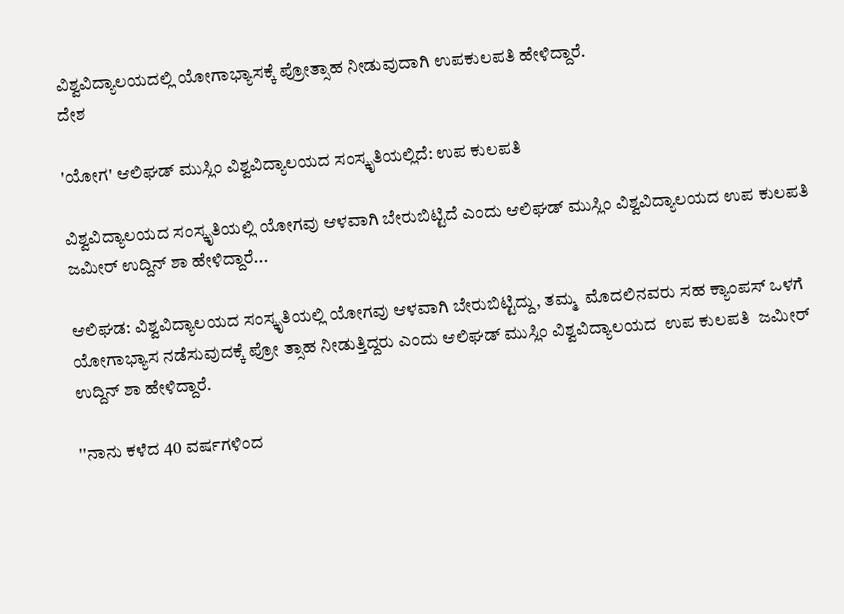ವಿಶ್ವವಿದ್ಯಾಲಯದಲ್ಲಿ ಯೋಗಾಭ್ಯಾಸಕ್ಕೆ ಪ್ರೋತ್ಸಾಹ ನೀಡುವುದಾಗಿ ಉಪಕುಲಪತಿ ಹೇಳಿದ್ದಾರೆ.
ದೇಶ

'ಯೋಗ' ಆಲಿಘಡ್ ಮುಸ್ಲಿಂ ವಿಶ್ವವಿದ್ಯಾಲಯದ ಸಂಸ್ಕೃತಿಯಲ್ಲಿದೆ: ಉಪ ಕುಲಪತಿ

ವಿಶ್ವವಿದ್ಯಾಲಯದ ಸಂಸ್ಕೃತಿಯಲ್ಲಿ ಯೋಗವು ಆಳವಾಗಿ ಬೇರುಬಿಟ್ಟಿದೆ ಎಂದು ಆಲಿಘಡ್ ಮುಸ್ಲಿಂ ವಿಶ್ವವಿದ್ಯಾಲಯದ ಉಪ ಕುಲಪತಿ ಜಮೀರ್ ಉದ್ದಿನ್ ಶಾ ಹೇಳಿದ್ದಾರೆ...

ಆಲಿಘಡ: ವಿಶ್ವವಿದ್ಯಾಲಯದ ಸಂಸ್ಕೃತಿಯಲ್ಲಿ ಯೋಗವು ಆಳವಾಗಿ ಬೇರುಬಿಟ್ಟಿದ್ದು, ತಮ್ಮ  ಮೊದಲಿನವರು ಸಹ ಕ್ಯಾಂಪಸ್ ಒಳಗೆ ಯೋಗಾಭ್ಯಾಸ ನಡೆಸುವುದಕ್ಕೆ ಪ್ರೋ ತ್ಸಾಹ ನೀಡುತ್ತಿದ್ದರು ಎಂದು ಆಲಿಘಡ್ ಮುಸ್ಲಿಂ ವಿಶ್ವವಿದ್ಯಾಲಯದ  ಉಪ ಕುಲಪತಿ  ಜಮೀರ್ ಉದ್ದಿನ್ ಶಾ ಹೇಳಿದ್ದಾರೆ.

''ನಾನು ಕಳೆದ 40 ವರ್ಷಗಳಿಂದ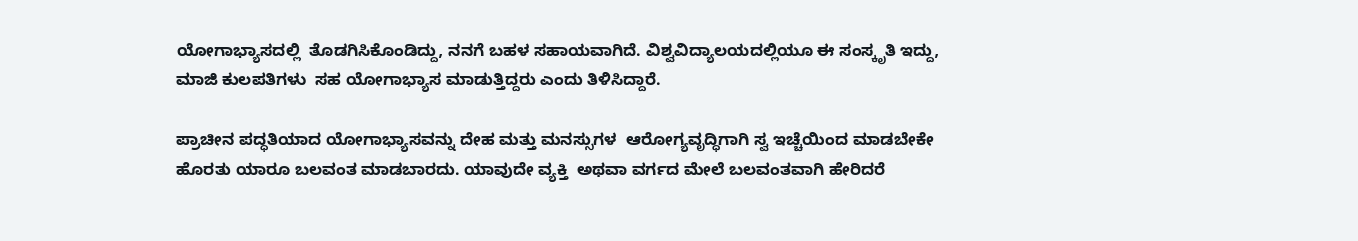ಯೋಗಾಭ್ಯಾಸದಲ್ಲಿ  ತೊಡಗಿಸಿಕೊಂಡಿದ್ದು, ನನಗೆ ಬಹಳ ಸಹಾಯವಾಗಿದೆ. ವಿಶ್ವವಿದ್ಯಾಲಯದಲ್ಲಿಯೂ ಈ ಸಂಸ್ಕೃತಿ ಇದ್ದು, ಮಾಜಿ ಕುಲಪತಿಗಳು  ಸಹ ಯೋಗಾಭ್ಯಾಸ ಮಾಡುತ್ತಿದ್ದರು ಎಂದು ತಿಳಿಸಿದ್ದಾರೆ.

ಪ್ರಾಚೀನ ಪದ್ಧತಿಯಾದ ಯೋಗಾಭ್ಯಾಸವನ್ನು ದೇಹ ಮತ್ತು ಮನಸ್ಸುಗಳ  ಆರೋಗ್ಯವೃದ್ಧಿಗಾಗಿ ಸ್ವ ಇಚ್ಚೆಯಿಂದ ಮಾಡಬೇಕೇ ಹೊರತು ಯಾರೂ ಬಲವಂತ ಮಾಡಬಾರದು. ಯಾವುದೇ ವ್ಯಕ್ತಿ  ಅಥವಾ ವರ್ಗದ ಮೇಲೆ ಬಲವಂತವಾಗಿ ಹೇರಿದರೆ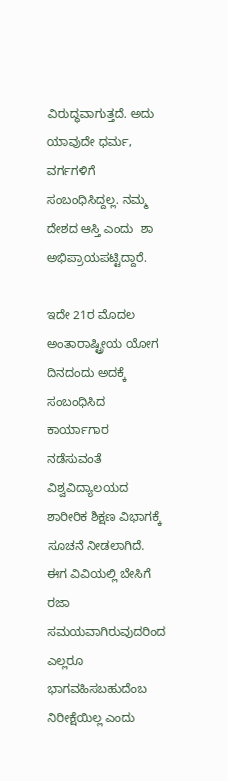ವಿರುದ್ಧವಾಗುತ್ತದೆ. ಅದು ಯಾವುದೇ ಧರ್ಮ, ವರ್ಗಗಳಿಗೆ ಸಂಬಂಧಿಸಿದ್ದಲ್ಲ. ನಮ್ಮ ದೇಶದ ಆಸ್ತಿ ಎಂದು  ಶಾ ಅಭಿಪ್ರಾಯಪಟ್ಟಿದ್ದಾರೆ.

ಇದೇ 21ರ ಮೊದಲ ಅಂತಾರಾಷ್ಟ್ರೀಯ ಯೋಗ ದಿನದಂದು ಅದಕ್ಕೆ ಸಂಬಂಧಿಸಿದ ಕಾರ್ಯಾಗಾರ ನಡೆಸುವಂತೆ ವಿಶ್ವವಿದ್ಯಾಲಯದ  ಶಾರೀರಿಕ ಶಿಕ್ಷಣ ವಿಭಾಗಕ್ಕೆ ಸೂಚನೆ ನೀಡಲಾಗಿದೆ. ಈಗ ವಿವಿಯಲ್ಲಿ ಬೇಸಿಗೆ ರಜಾ ಸಮಯವಾಗಿರುವುದರಿಂದ ಎಲ್ಲರೂ ಭಾಗವಹಿಸಬಹುದೆಂಬ ನಿರೀಕ್ಷೆಯಿಲ್ಲ ಎಂದು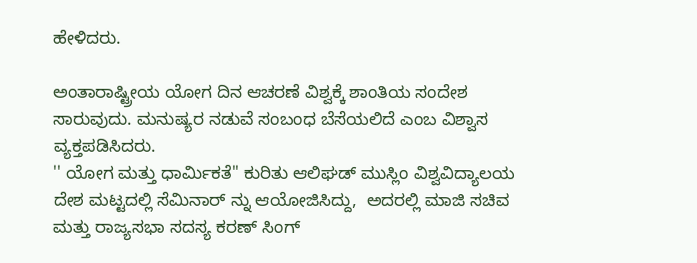ಹೇಳಿದರು.

ಅಂತಾರಾಷ್ಟ್ರೀಯ ಯೋಗ ದಿನ ಆಚರಣೆ ವಿಶ್ವಕ್ಕೆ ಶಾಂತಿಯ ಸಂದೇಶ ಸಾರುವುದು. ಮನುಷ್ಯರ ನಡುವೆ ಸಂಬಂಧ ಬೆಸೆಯಲಿದೆ ಎಂಬ ವಿಶ್ವಾಸ ವ್ಯಕ್ತಪಡಿಸಿದರು.
'' ಯೋಗ ಮತ್ತು ಧಾರ್ಮಿಕತೆ'' ಕುರಿತು ಆಲಿಘಡ್ ಮುಸ್ಲಿಂ ವಿಶ್ವವಿದ್ಯಾಲಯ  ದೇಶ ಮಟ್ಟದಲ್ಲಿ ಸೆಮಿನಾರ್ ನ್ನು ಆಯೋಜಿಸಿದ್ದು,  ಅದರಲ್ಲಿ ಮಾಜಿ ಸಚಿವ ಮತ್ತು ರಾಜ್ಯಸಭಾ ಸದಸ್ಯ ಕರಣ್ ಸಿಂಗ್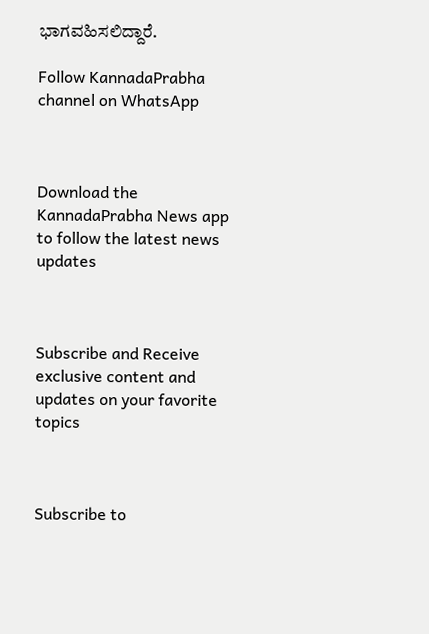ಭಾಗವಹಿಸಲಿದ್ದಾರೆ.

Follow KannadaPrabha channel on WhatsApp



Download the KannadaPrabha News app to follow the latest news updates



Subscribe and Receive exclusive content and updates on your favorite topics



Subscribe to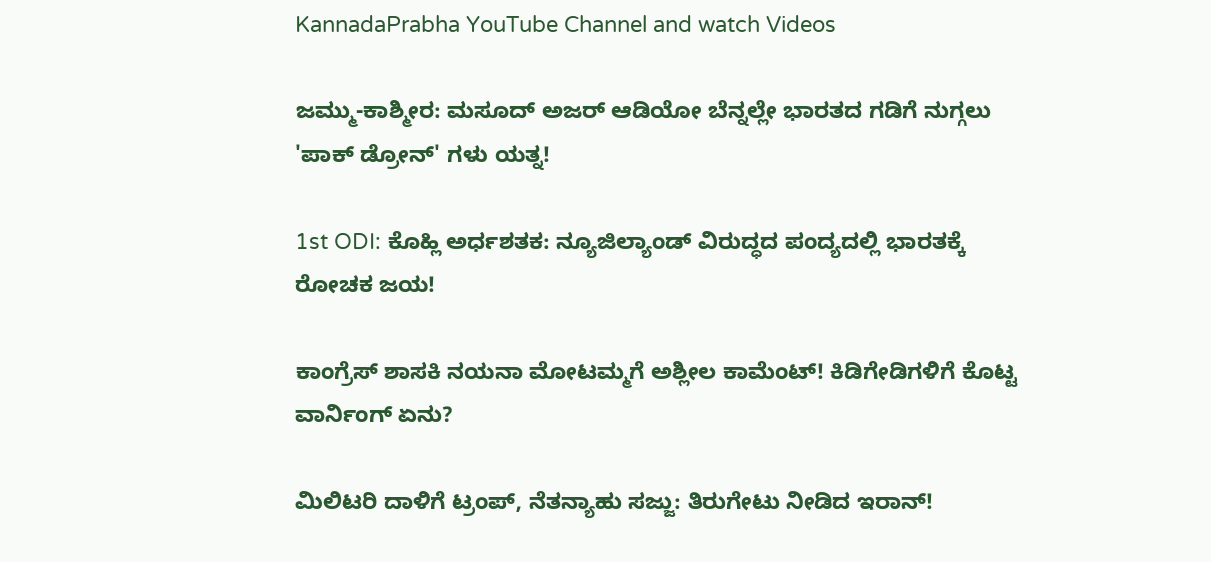KannadaPrabha YouTube Channel and watch Videos

ಜಮ್ಮು-ಕಾಶ್ಮೀರ: ಮಸೂದ್ ಅಜರ್ ಆಡಿಯೋ ಬೆನ್ನಲ್ಲೇ ಭಾರತದ ಗಡಿಗೆ ನುಗ್ಗಲು 'ಪಾಕ್ ಡ್ರೋನ್' ಗಳು ಯತ್ನ!

1st ODI: ಕೊಹ್ಲಿ ಅರ್ಧಶತಕ: ನ್ಯೂಜಿಲ್ಯಾಂಡ್ ವಿರುದ್ಧದ ಪಂದ್ಯದಲ್ಲಿ ಭಾರತಕ್ಕೆ ರೋಚಕ ಜಯ!

ಕಾಂಗ್ರೆಸ್ ಶಾಸಕಿ ನಯನಾ ಮೋಟಮ್ಮಗೆ ಅಶ್ಲೀಲ ಕಾಮೆಂಟ್! ಕಿಡಿಗೇಡಿಗಳಿಗೆ ಕೊಟ್ಟ ವಾರ್ನಿಂಗ್ ಏನು?

ಮಿಲಿಟರಿ ದಾಳಿಗೆ ಟ್ರಂಪ್, ನೆತನ್ಯಾಹು ಸಜ್ಜು: ತಿರುಗೇಟು ನೀಡಿದ ಇರಾನ್!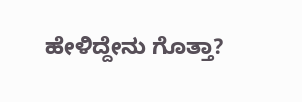ಹೇಳಿದ್ದೇನು ಗೊತ್ತಾ?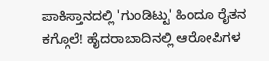ಪಾಕಿಸ್ತಾನದಲ್ಲಿ 'ಗುಂಡಿಟ್ಟು' ಹಿಂದೂ ರೈತನ ಕಗ್ಗೊಲೆ! ಹೈದರಾಬಾದಿನಲ್ಲಿ ಆರೋಪಿಗಳ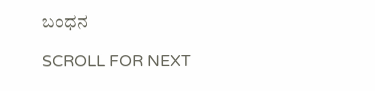ಬಂಧನ

SCROLL FOR NEXT